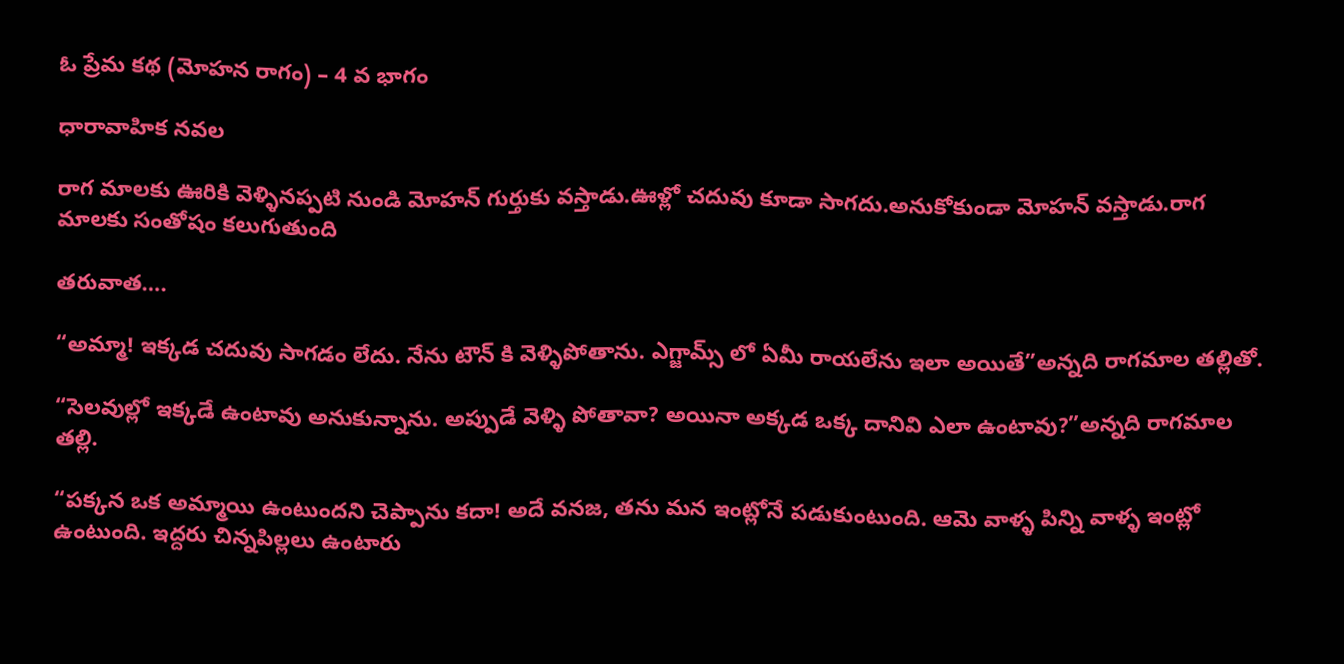ఓ ప్రేమ కథ (మోహన రాగం) – 4 వ భాగం

ధారావాహిక నవల

రాగ మాలకు ఊరికి వెళ్ళినప్పటి నుండి మోహన్ గుర్తుకు వస్తాడు.ఊళ్లో చదువు కూడా సాగదు.అనుకోకుండా మోహన్ వస్తాడు.రాగ మాలకు సంతోషం కలుగుతుంది

తరువాత….

“అమ్మా! ఇక్కడ చదువు సాగడం లేదు. నేను టౌన్ కి వెళ్ళిపోతాను. ఎగ్జామ్స్ లో ఏమీ రాయలేను ఇలా అయితే”అన్నది రాగమాల తల్లితో.

“సెలవుల్లో ఇక్కడే ఉంటావు అనుకున్నాను. అప్పుడే వెళ్ళి పోతావా? అయినా అక్కడ ఒక్క దానివి ఎలా ఉంటావు?”అన్నది రాగమాల తల్లి.

“పక్కన ఒక అమ్మాయి ఉంటుందని చెప్పాను కదా! అదే వనజ, తను మన ఇంట్లోనే పడుకుంటుంది. ఆమె వాళ్ళ పిన్ని వాళ్ళ ఇంట్లో ఉంటుంది. ఇద్దరు చిన్నపిల్లలు ఉంటారు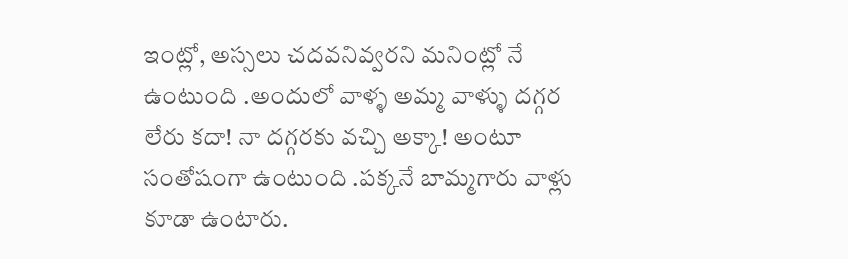ఇంట్లో, అస్సలు చదవనివ్వరని మనింట్లో నే ఉంటుంది .అందులో వాళ్ళ అమ్మ వాళ్ళు దగ్గర లేరు కదా! నా దగ్గరకు వచ్చి అక్కా! అంటూ సంతోషంగా ఉంటుంది .పక్కనే బామ్మగారు వాళ్లు కూడా ఉంటారు.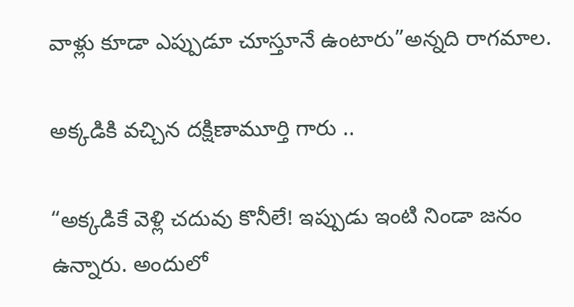వాళ్లు కూడా ఎప్పుడూ చూస్తూనే ఉంటారు”అన్నది రాగమాల.

అక్కడికి వచ్చిన దక్షిణామూర్తి గారు ..

“అక్కడికే వెళ్లి చదువు కొనీలే! ఇప్పుడు ఇంటి నిండా జనం ఉన్నారు. అందులో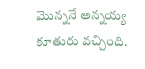మొన్ననే అన్నయ్య కూతురు వచ్చింది.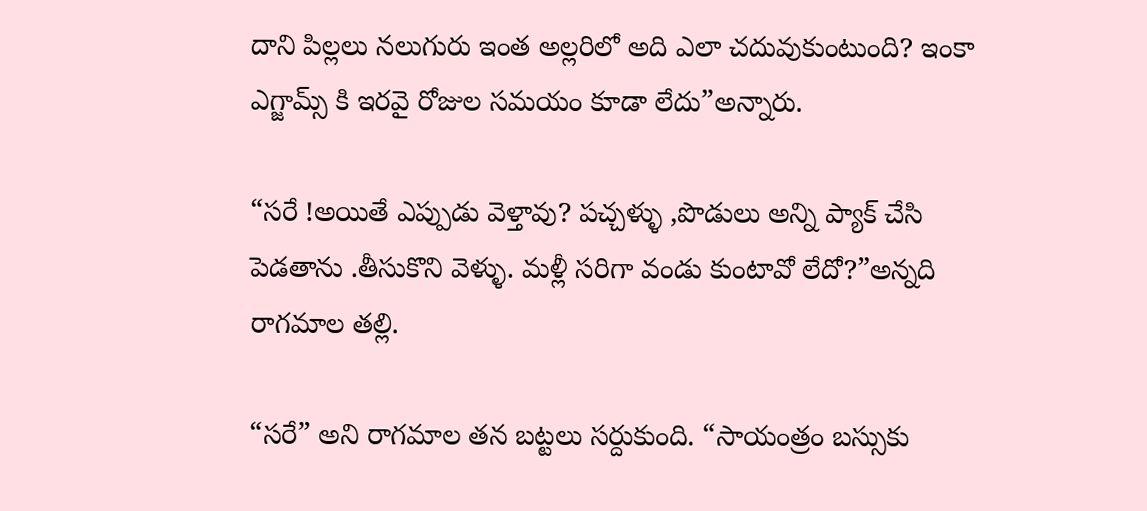దాని పిల్లలు నలుగురు ఇంత అల్లరిలో అది ఎలా చదువుకుంటుంది? ఇంకా ఎగ్జామ్స్ కి ఇరవై రోజుల సమయం కూడా లేదు”అన్నారు.

“సరే !అయితే ఎప్పుడు వెళ్తావు? పచ్చళ్ళు ,పొడులు అన్ని ప్యాక్ చేసి పెడతాను .తీసుకొని వెళ్ళు. మళ్లీ సరిగా వండు కుంటావో లేదో?”అన్నది రాగమాల తల్లి.

“సరే” అని రాగమాల తన బట్టలు సర్దుకుంది. “సాయంత్రం బస్సుకు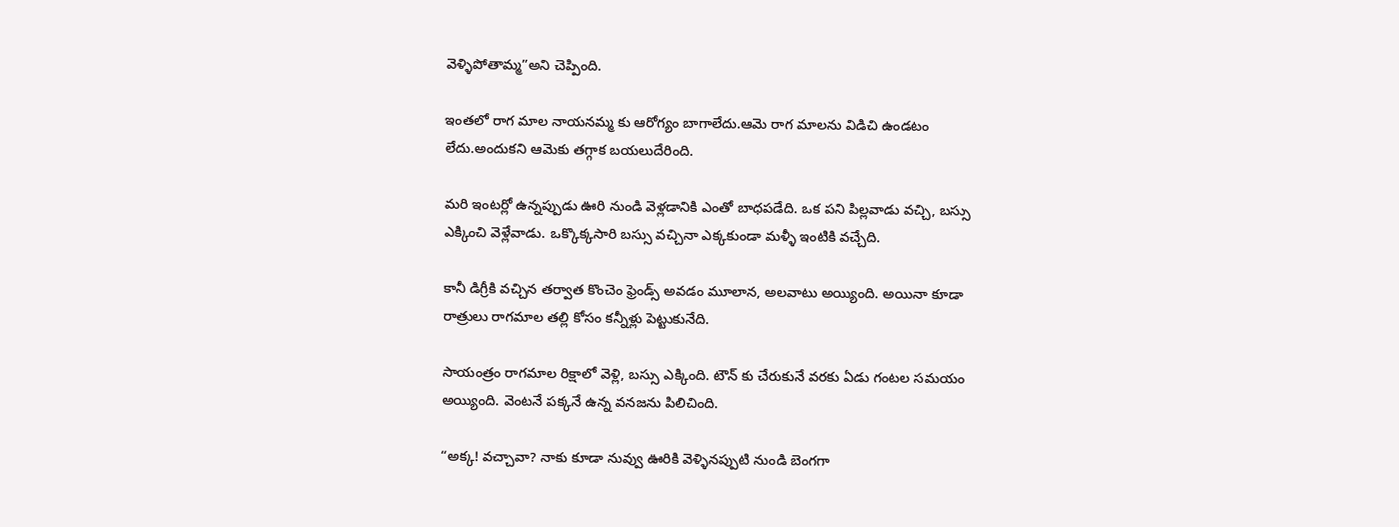వెళ్ళిపోతామ్మ”అని చెప్పింది.

ఇంతలో రాగ మాల నాయనమ్మ కు ఆరోగ్యం బాగాలేదు.ఆమె రాగ మాలను విడిచి ఉండటం లేదు.అందుకని ఆమెకు తగ్గాక బయలుదేరింది.

మరి ఇంటర్లో ఉన్నప్పుడు ఊరి నుండి వెళ్లడానికి ఎంతో బాధపడేది. ఒక పని పిల్లవాడు వచ్చి, బస్సు ఎక్కించి వెళ్లేవాడు. ఒక్కొక్కసారి బస్సు వచ్చినా ఎక్కకుండా మళ్ళీ ఇంటికి వచ్చేది.

కానీ డిగ్రీకి వచ్చిన తర్వాత కొంచెం ఫ్రెండ్స్ అవడం మూలాన, అలవాటు అయ్యింది. అయినా కూడా రాత్రులు రాగమాల తల్లి కోసం కన్నీళ్లు పెట్టుకునేది.

సాయంత్రం రాగమాల రిక్షాలో వెళ్లి, బస్సు ఎక్కింది. టౌన్ కు చేరుకునే వరకు ఏడు గంటల సమయం అయ్యింది. వెంటనే పక్కనే ఉన్న వనజను పిలిచింది.

“అక్క! వచ్చావా? నాకు కూడా నువ్వు ఊరికి వెళ్ళినప్పుటి నుండి బెంగగా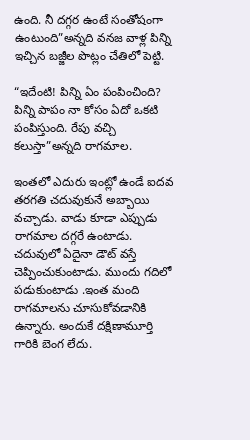ఉంది. నీ దగ్గర ఉంటే సంతోషంగా ఉంటుంది”అన్నది వనజ వాళ్ల పిన్ని ఇచ్చిన బజ్జీల పొట్లం చేతిలో పెట్టి.

“ఇదేంటి! పిన్ని ఏం పంపించింది? పిన్ని పాపం నా కోసం ఏదో ఒకటి పంపిస్తుంది. రేపు వచ్చి కలుస్తా”అన్నది రాగమాల.

ఇంతలో ఎదురు ఇంట్లో ఉండే ఐదవ తరగతి చదువుకునే అబ్బాయి వచ్చాడు. వాడు కూడా ఎప్పుడు రాగమాల దగ్గరే ఉంటాడు. చదువులో ఏదైనా డౌట్ వస్తే చెప్పించుకుంటాడు. ముందు గదిలో పడుకుంటాడు .ఇంత మంది రాగమాలను చూసుకోవడానికి ఉన్నారు. అందుకే దక్షిణామూర్తి గారికి బెంగ లేదు.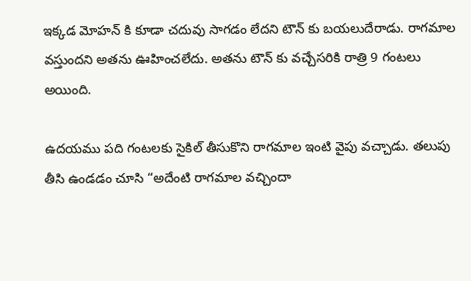ఇక్కడ మోహన్ కి కూడా చదువు సాగడం లేదని టౌన్ కు బయలుదేరాడు. రాగమాల వస్తుందని అతను ఊహించలేదు. అతను టౌన్ కు వచ్చేసరికి రాత్రి 9 గంటలు అయింది.

ఉదయము పది గంటలకు సైకిల్ తీసుకొని రాగమాల ఇంటి వైపు వచ్చాడు. తలుపు తీసి ఉండడం చూసి “అదేంటి రాగమాల వచ్చిందా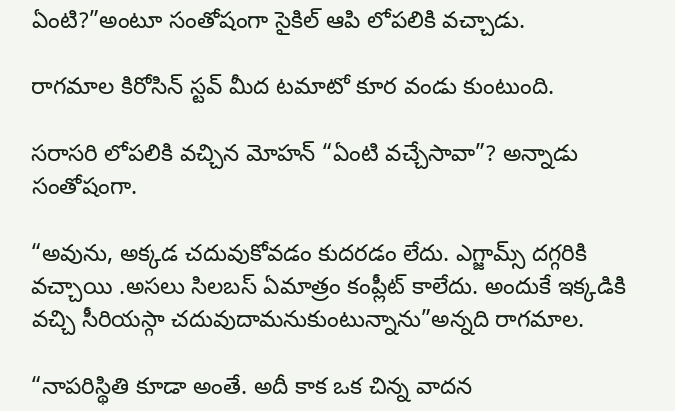ఏంటి?”అంటూ సంతోషంగా సైకిల్ ఆపి లోపలికి వచ్చాడు.

రాగమాల కిరోసిన్ స్టవ్ మీద టమాటో కూర వండు కుంటుంది.

సరాసరి లోపలికి వచ్చిన మోహన్ “ఏంటి వచ్చేసావా”? అన్నాడు సంతోషంగా.

“అవును, అక్కడ చదువుకోవడం కుదరడం లేదు. ఎగ్జామ్స్ దగ్గరికి వచ్చాయి .అసలు సిలబస్ ఏమాత్రం కంప్లీట్ కాలేదు. అందుకే ఇక్కడికి వచ్చి సీరియస్గా చదువుదామనుకుంటున్నాను”అన్నది రాగమాల.

“నాపరిస్థితి కూడా అంతే. అదీ కాక ఒక చిన్న వాదన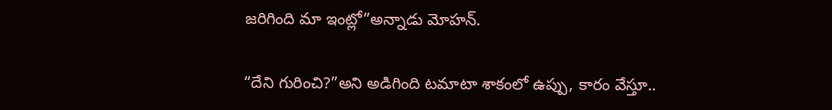జరిగింది మా ఇంట్లో”అన్నాడు మోహన్.

“దేని గురించి?”అని అడిగింది టమాటా శాకంలో ఉప్పు, కారం వేస్తూ..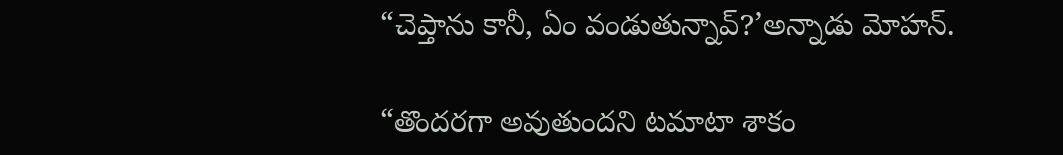“చెప్తాను కానీ, ఏం వండుతున్నావ్?’అన్నాడు మోహన్.

“తొందరగా అవుతుందని టమాటా శాకం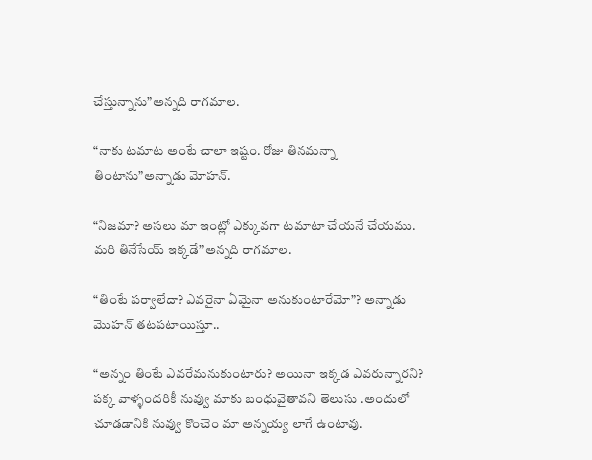చేస్తున్నాను”అన్నది రాగమాల.

“నాకు టమాట అంటే చాలా ఇష్టం. రోజు తినమన్నా తింటాను”అన్నాడు మోహన్.

“నిజమా? అసలు మా ఇంట్లో ఎక్కువగా టమాటా చేయనే చేయము. మరి తినేసేయ్ ఇక్కడే”అన్నది రాగమాల.

“తింటే పర్వాలేదా? ఎవరైనా ఏమైనా అనుకుంటారేమో”? అన్నాడు మొహన్ తటపటాయిస్తూ..

“అన్నం తింటే ఎవరేమనుకుంటారు? అయినా ఇక్కడ ఎవరున్నారని? పక్క వాళ్ళందరికీ నువ్వు మాకు బంధువైతావని తెలుసు .అందులో చూడడానికి నువ్వు కొంచెం మా అన్నయ్య లాగే ఉంటావు.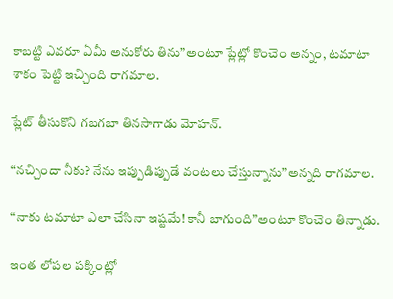కాబట్టి ఎవరూ ఏమీ అనుకోరు తిను”అంటూ ప్లేట్లో కొంచెం అన్నం, టమాటా శాకం పెట్టి ఇచ్చింది రాగమాల.

ప్లేట్ తీసుకొని గబగబా తినసాగాడు మోహన్.

“నచ్చిందా నీకు? నేను ఇప్పుడిప్పుడే వంటలు చేస్తున్నాను”అన్నది రాగమాల.

“నాకు టమాటా ఎలా చేసినా ఇష్టమే! కానీ బాగుంది”అంటూ కొంచెం తిన్నాడు.

ఇంత లోపల పక్కింట్లో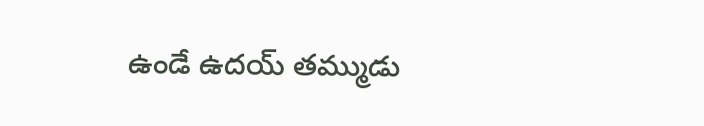ఉండే ఉదయ్ తమ్ముడు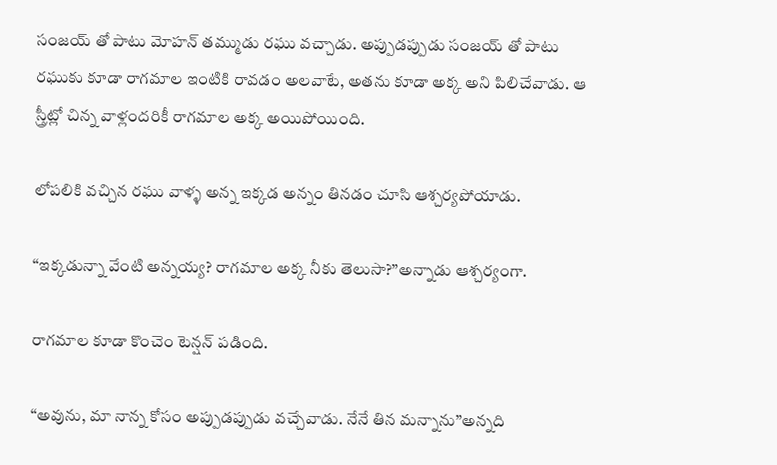సంజయ్ తో పాటు మోహన్ తమ్ముడు రఘు వచ్చాడు. అప్పుడప్పుడు సంజయ్ తో పాటు రఘుకు కూడా రాగమాల ఇంటికి రావడం అలవాటే, అతను కూడా అక్క అని పిలిచేవాడు. ఆ స్త్రీట్లో చిన్న వాళ్లందరికీ రాగమాల అక్క అయిపోయింది.

లోపలికి వచ్చిన రఘు వాళ్ళ అన్న ఇక్కడ అన్నం తినడం చూసి ఆశ్చర్యపోయాడు.

“ఇక్కడున్నా వేంటి అన్నయ్య? రాగమాల అక్క నీకు తెలుసా?”అన్నాడు ఆశ్చర్యంగా.

రాగమాల కూడా కొంచెం టెన్షన్ పడింది.

“అవును, మా నాన్న కోసం అప్పుడప్పుడు వచ్చేవాడు. నేనే తిన మన్నాను”అన్నది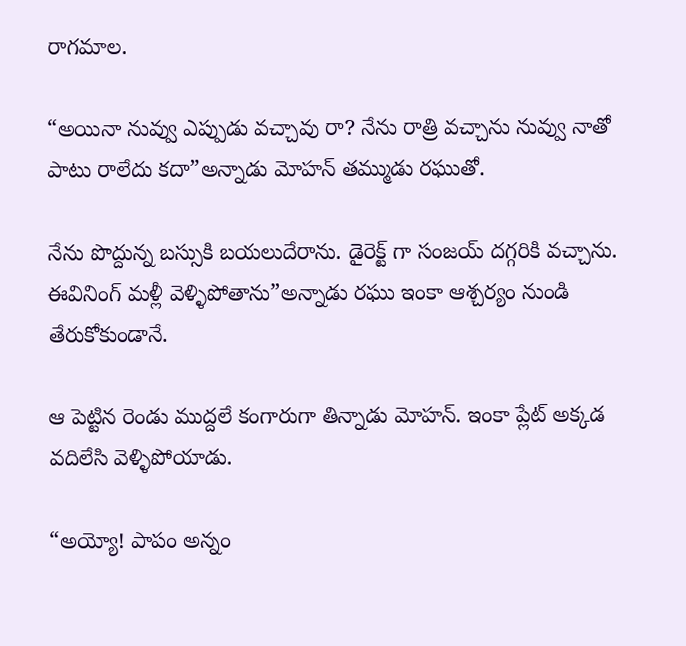రాగమాల.

“అయినా నువ్వు ఎప్పుడు వచ్చావు రా? నేను రాత్రి వచ్చాను నువ్వు నాతో పాటు రాలేదు కదా”అన్నాడు మోహన్ తమ్ముడు రఘుతో.

నేను పొద్దున్న బస్సుకి బయలుదేరాను. డైరెక్ట్ గా సంజయ్ దగ్గరికి వచ్చాను. ఈవినింగ్ మళ్లీ వెళ్ళిపోతాను”అన్నాడు రఘు ఇంకా ఆశ్చర్యం నుండి తేరుకోకుండానే.

ఆ పెట్టిన రెండు ముద్దలే కంగారుగా తిన్నాడు మోహన్. ఇంకా ప్లేట్ అక్కడ వదిలేసి వెళ్ళిపోయాడు.

“అయ్యో! పాపం అన్నం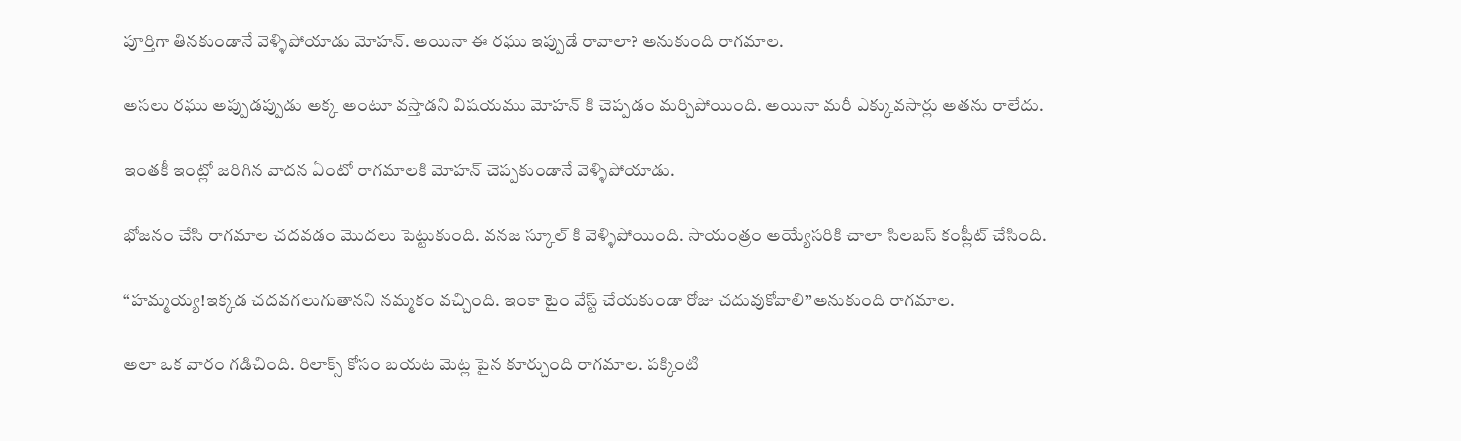పూర్తిగా తినకుండానే వెళ్ళిపోయాడు మోహన్. అయినా ఈ రఘు ఇప్పుడే రావాలా? అనుకుంది రాగమాల.

అసలు రఘు అప్పుడప్పుడు అక్క అంటూ వస్తాడని విషయము మోహన్ కి చెప్పడం మర్చిపోయింది. అయినా మరీ ఎక్కువసార్లు అతను రాలేదు.

ఇంతకీ ఇంట్లో జరిగిన వాదన ఏంటో రాగమాలకి మోహన్ చెప్పకుండానే వెళ్ళిపోయాడు.

భోజనం చేసి రాగమాల చదవడం మొదలు పెట్టుకుంది. వనజ స్కూల్ కి వెళ్ళిపోయింది. సాయంత్రం అయ్యేసరికి చాలా సిలబస్ కంప్లీట్ చేసింది.

“హమ్మయ్య!ఇక్కడ చదవగలుగుతానని నమ్మకం వచ్చింది. ఇంకా టైం వేస్ట్ చేయకుండా రోజు చదువుకోవాలి”అనుకుంది రాగమాల.

అలా ఒక వారం గడిచింది. రిలాక్స్ కోసం బయట మెట్ల పైన కూర్చుంది రాగమాల. పక్కింటి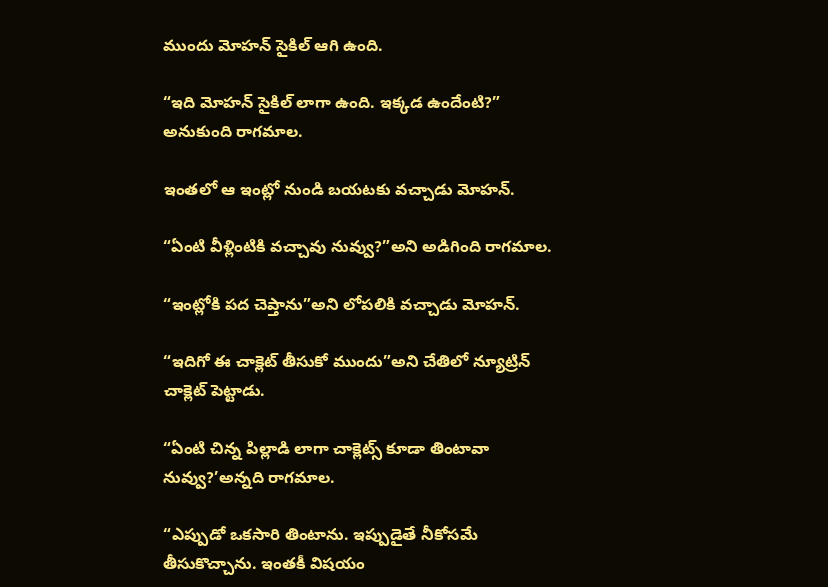ముందు మోహన్ సైకిల్ ఆగి ఉంది.

“ఇది మోహన్ సైకిల్ లాగా ఉంది. ఇక్కడ ఉందేంటి?” అనుకుంది రాగమాల.

ఇంతలో ఆ ఇంట్లో నుండి బయటకు వచ్చాడు మోహన్.

“ఏంటి వీళ్లింటికి వచ్చావు నువ్వు?”అని అడిగింది రాగమాల.

“ఇంట్లోకి పద చెప్తాను”అని లోపలికి వచ్చాడు మోహన్.

“ఇదిగో ఈ చాక్లెట్ తీసుకో ముందు”అని చేతిలో న్యూట్రిన్ చాక్లెట్ పెట్టాడు.

“ఏంటి చిన్న పిల్లాడి లాగా చాక్లెట్స్ కూడా తింటావా నువ్వు?’అన్నది రాగమాల.

“ఎప్పుడో ఒకసారి తింటాను. ఇప్పుడైతే నీకోసమే తీసుకొచ్చాను. ఇంతకీ విషయం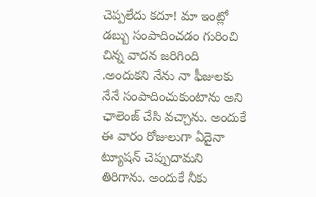చెప్పలేదు కదూ! మా ఇంట్లో డబ్బు సంపాదించడం గురించి చిన్న వాదన జరిగింది .అందుకని నేను నా ఫీజులకు నేనే సంపాదించుకుంటాను అని ఛాలెంజ్ చేసి వచ్చాను. అందుకే ఈ వారం రోజులుగా ఏదైనా ట్యూషన్ చెప్పుదామని తిరిగాను. అందుకే నీకు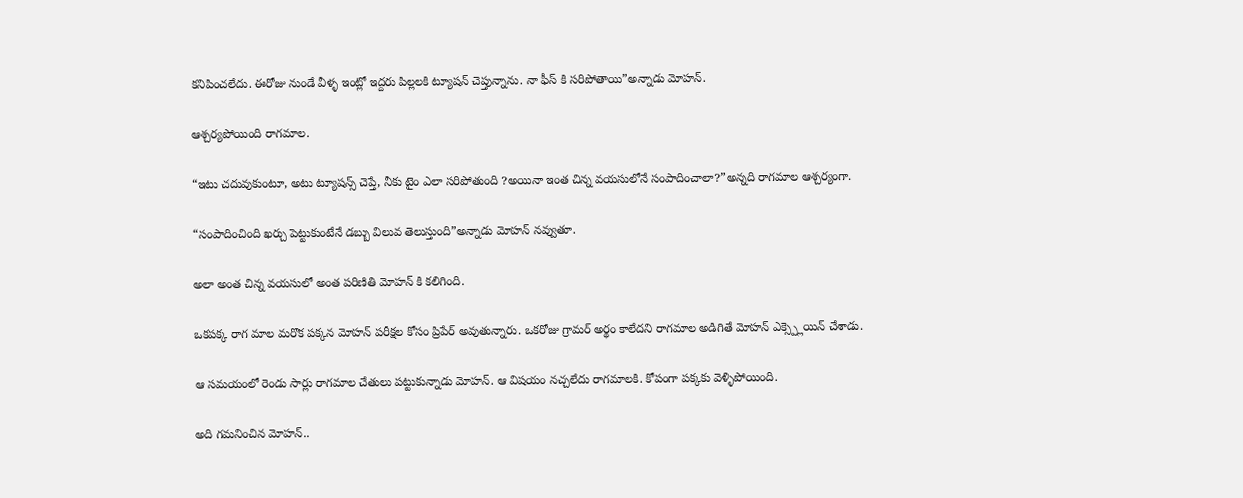కనిపించలేదు. ఈరోజు నుండే వీళ్ళ ఇంట్లో ఇద్దరు పిల్లలకి ట్యూషన్ చెప్తున్నాను. నా ఫీస్ కి సరిపోతాయి”అన్నాడు మోహన్.

ఆశ్చర్యపోయింది రాగమాల.

“ఇటు చదువుకుంటూ, అటు ట్యూషన్స్ చెప్తే, నీకు టైం ఎలా సరిపోతుంది ?అయినా ఇంత చిన్న వయసులోనే సంపాదించాలా?”అన్నది రాగమాల ఆశ్చర్యంగా.

“సంపాదించింది ఖర్చు పెట్టుకుంటేనే డబ్బు విలువ తెలుస్తుంది”అన్నాడు మోహన్ నవ్వుతూ.

అలా అంత చిన్న వయసులో అంత పరిణితి మోహన్ కి కలిగింది.

ఒకపక్క రాగ మాల మరొక పక్కన మోహన్ పరీక్షల కోసం ప్రిపేర్ అవుతున్నారు. ఒకరోజు గ్రామర్ అర్థం కాలేదని రాగమాల అడిగితే మోహన్ ఎక్స్ప్లెయిన్ చేశాడు.

ఆ సమయంలో రెండు సార్లు రాగమాల చేతులు పట్టుకున్నాడు మోహన్. ఆ విషయం నచ్చలేదు రాగమాలకి. కోపంగా పక్కకు వెళ్ళిపోయింది.

అది గమనించిన మోహన్..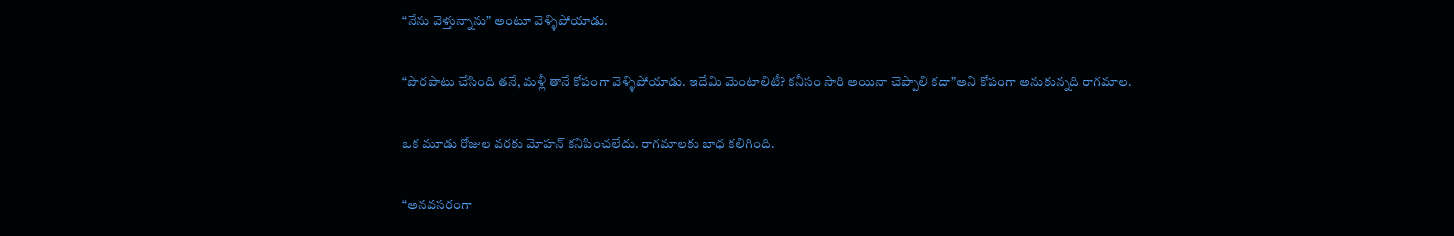“నేను వెళ్తున్నాను” అంటూ వెళ్ళిపోయాడు.

“పొరపాటు చేసింది తనే, మళ్లీ తానే కోపంగా వెళ్ళిపోయాడు. ఇదేమి మెంటాలిటీ? కనీసం సారి అయినా చెప్పాలి కదా”అని కోపంగా అనుకున్నది రాగమాల.

ఒక మూడు రోజుల వరకు మోహన్ కనిపించలేదు. రాగమాలకు బాధ కలిగింది.

“అనవసరంగా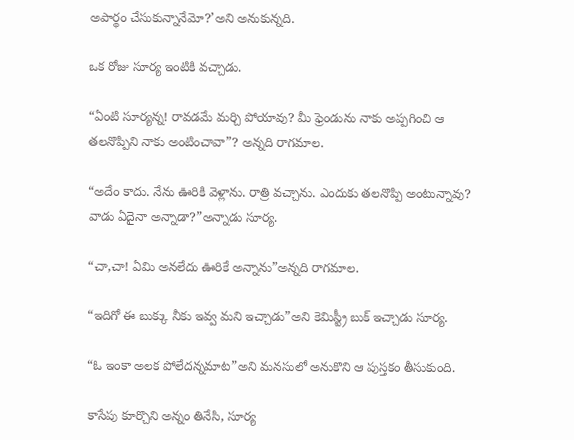అపార్థం చేసుకున్నానేమో?’అని అనుకున్నది.

ఒక రోజు సూర్య ఇంటికి వచ్చాడు.

“ఏంటి సూర్యన్న! రావడమే మర్చి పోయావు? మీ ఫ్రెండును నాకు అప్పగించి ఆ తలనొప్పిని నాకు అంటించావా”? అన్నది రాగమాల.

“అదేం కాదు. నేను ఊరికి వెళ్లాను. రాత్రి వచ్చాను. ఎందుకు తలనొప్పి అంటున్నావు? వాడు ఏదైనా అన్నాడా?”అన్నాడు సూర్య.

“చా,చా! ఏమి అనలేదు ఊరికే అన్నాను”అన్నది రాగమాల.

“ఇదిగో ఈ బుక్కు నీకు ఇవ్వ మని ఇచ్చాడు”అని కెమిస్ట్రీ బుక్ ఇచ్చాడు సూర్య.

“ఓ ఇంకా అలక పోలేదన్నమాట”అని మనసులో అనుకొని ఆ పుస్తకం తీసుకుంది.

కాసేపు కూర్చొని అన్నం తినేసి, సూర్య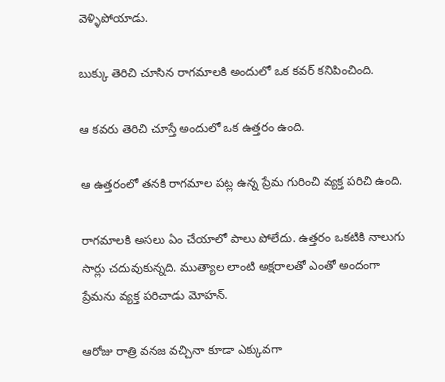వెళ్ళిపోయాడు.

బుక్కు తెరిచి చూసిన రాగమాలకి అందులో ఒక కవర్ కనిపించింది.

ఆ కవరు తెరిచి చూస్తే అందులో ఒక ఉత్తరం ఉంది.

ఆ ఉత్తరంలో తనకి రాగమాల పట్ల ఉన్న ప్రేమ గురించి వ్యక్త పరిచి ఉంది.

రాగమాలకి అసలు ఏం చేయాలో పాలు పోలేదు. ఉత్తరం ఒకటికి నాలుగు సార్లు చదువుకున్నది. ముత్యాల లాంటి అక్షరాలతో ఎంతో అందంగా ప్రేమను వ్యక్త పరిచాడు మోహన్.

ఆరోజు రాత్రి వనజ వచ్చినా కూడా ఎక్కువగా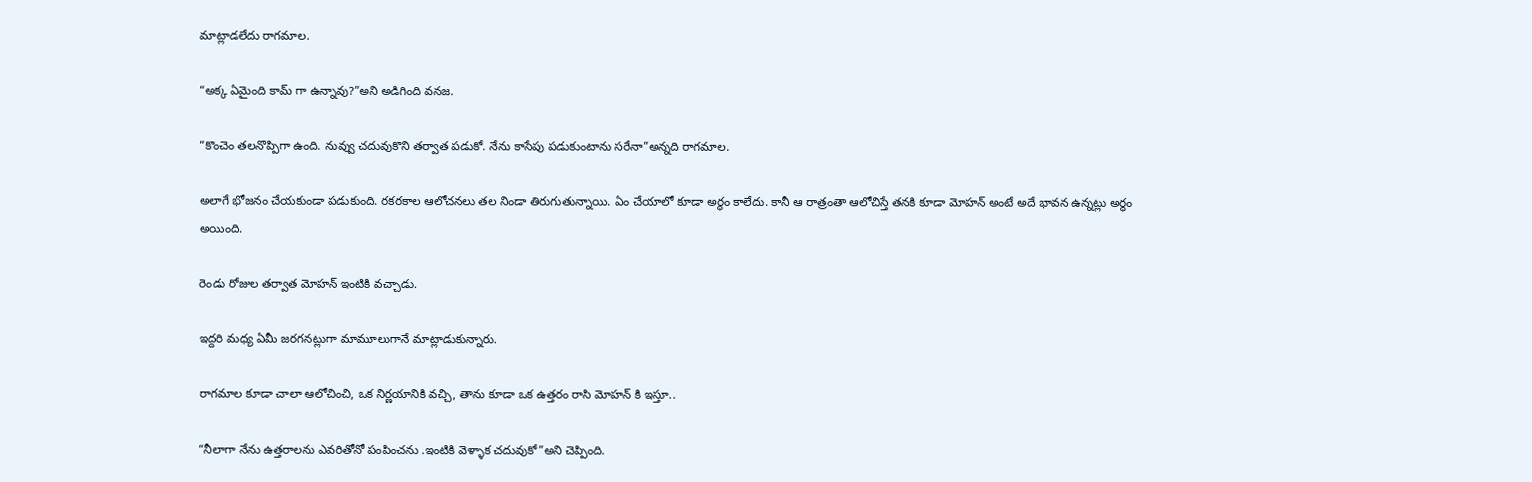మాట్లాడలేదు రాగమాల.

“అక్క ఏమైంది కామ్ గా ఉన్నావు?”అని అడిగింది వనజ.

“కొంచెం తలనొప్పిగా ఉంది. నువ్వు చదువుకొని తర్వాత పడుకో. నేను కాసేపు పడుకుంటాను సరేనా”అన్నది రాగమాల.

అలాగే భోజనం చేయకుండా పడుకుంది. రకరకాల ఆలోచనలు తల నిండా తిరుగుతున్నాయి. ఏం చేయాలో కూడా అర్థం కాలేదు. కానీ ఆ రాత్రంతా ఆలోచిస్తే తనకి కూడా మోహన్ అంటే అదే భావన ఉన్నట్లు అర్థం అయింది.

రెండు రోజుల తర్వాత మోహన్ ఇంటికి వచ్చాడు.

ఇద్దరి మధ్య ఏమీ జరగనట్లుగా మామూలుగానే మాట్లాడుకున్నారు.

రాగమాల కూడా చాలా ఆలోచించి, ఒక నిర్ణయానికి వచ్చి, తాను కూడా ఒక ఉత్తరం రాసి మోహన్ కి ఇస్తూ..

“నీలాగా నేను ఉత్తరాలను ఎవరితోనో పంపించను .ఇంటికి వెళ్ళాక చదువుకో”అని చెప్పింది.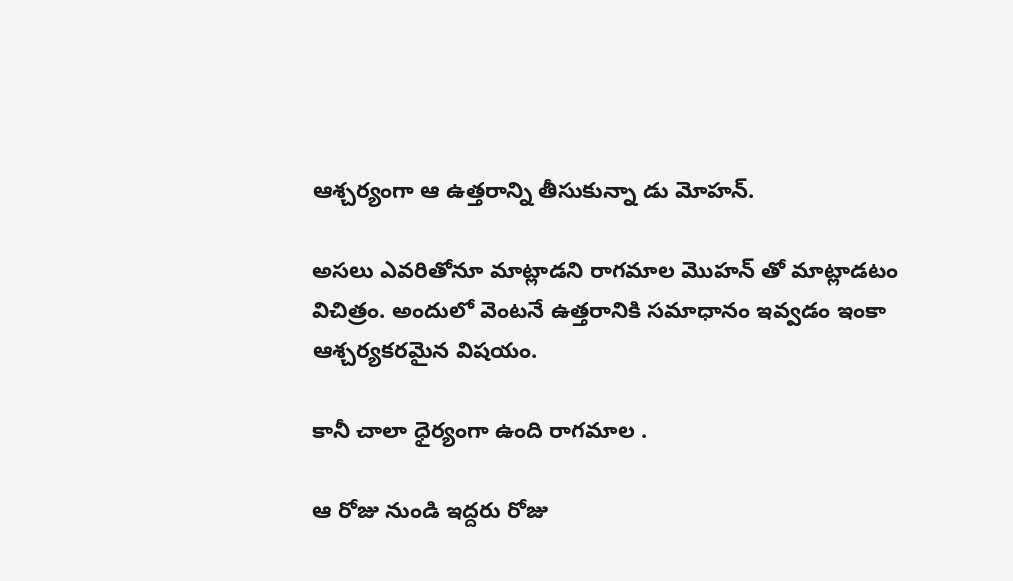ఆశ్చర్యంగా ఆ ఉత్తరాన్ని తీసుకున్నా డు మోహన్.

అసలు ఎవరితోనూ మాట్లాడని రాగమాల మొహన్ తో మాట్లాడటం విచిత్రం. అందులో వెంటనే ఉత్తరానికి సమాధానం ఇవ్వడం ఇంకా ఆశ్చర్యకరమైన విషయం.

కానీ చాలా ధైర్యంగా ఉంది రాగమాల .

ఆ రోజు నుండి ఇద్దరు రోజు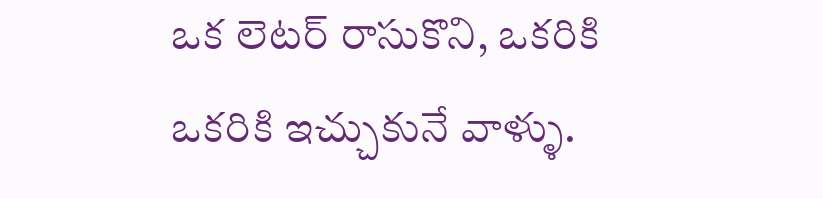ఒక లెటర్ రాసుకొని, ఒకరికి ఒకరికి ఇచ్చుకునే వాళ్ళు.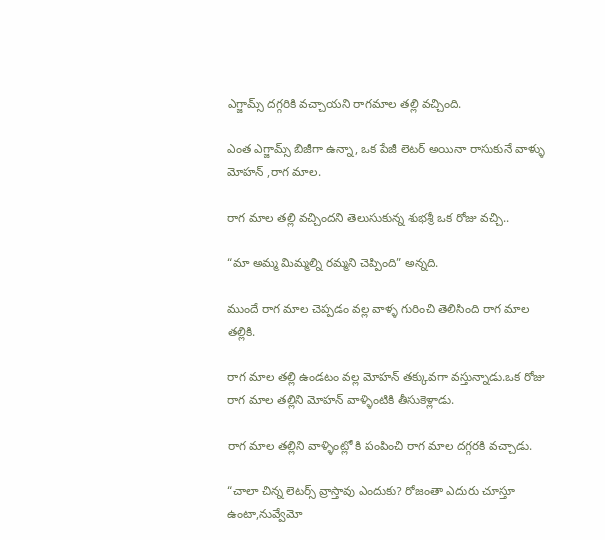ఎగ్జామ్స్ దగ్గరికి వచ్చాయని రాగమాల తల్లి వచ్చింది.

ఎంత ఎగ్జామ్స్ బిజీగా ఉన్నా, ఒక పేజీ లెటర్ అయినా రాసుకునే వాళ్ళు మోహన్ ,రాగ మాల.

రాగ మాల తల్లి వచ్చిందని తెలుసుకున్న శుభశ్రీ ఒక రోజు వచ్చి..

“మా అమ్మ మిమ్మల్ని రమ్మని చెప్పింది” అన్నది.

ముందే రాగ మాల చెప్పడం వల్ల వాళ్ళ గురించి తెలిసింది రాగ మాల తల్లికి.

రాగ మాల తల్లి ఉండటం వల్ల మోహన్ తక్కువగా వస్తున్నాడు.ఒక రోజు రాగ మాల తల్లిని మోహన్ వాళ్ళింటికి తీసుకెళ్లాడు.

రాగ మాల తల్లిని వాళ్ళింట్లో కి పంపించి రాగ మాల దగ్గరకి వచ్చాడు.

“చాలా చిన్న లెటర్స్ వ్రాస్తావు ఎందుకు? రోజంతా ఎదురు చూస్తూ ఉంటా,నువ్వేమో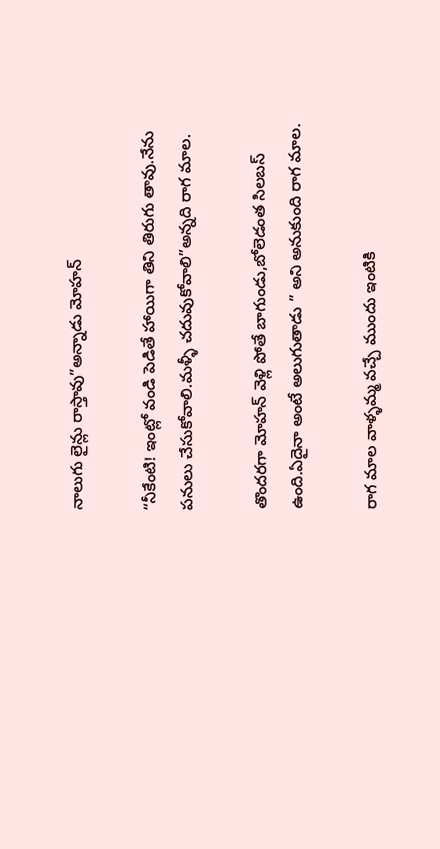నాలుగు లైన్లు రాస్తావు”అన్నాడు మోహన్

“నీకేంటి! ఇంట్లో వండి పెడితే హాయిగా తిని తిరుగు తావు.నేను పనులు చేసుకోవాలి.మళ్ళీ చదువుకోవాలి”అన్నది రాగ మాల.

తొందరగా మోహన్ వెళ్లి పోతే బాగుండు,బోలెడంత సిలబస్ ఉంది.ఏదైనా అంటే అలుగుతాడు ” అని అనుకుంది రాగ మాల.

రాగ మాల వాళ్ళమ్మ వచ్చే ముందు ఇంటికి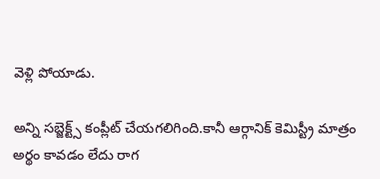వెళ్లి పోయాడు.

అన్ని సబ్జెక్ట్స్ కంప్లీట్ చేయగలిగింది.కానీ ఆర్గానిక్ కెమిస్ట్రీ మాత్రం అర్థం కావడం లేదు రాగ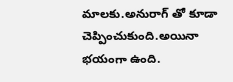మాలకు.అనురాగ్ తో కూడా చెప్పించుకుంది.అయినా భయంగా ఉంది.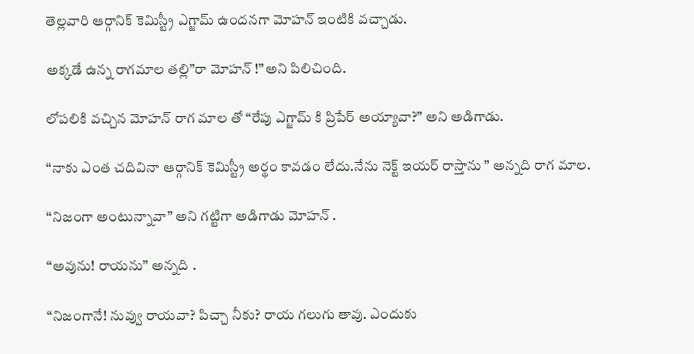తెల్లవారి ఆర్గానిక్ కెమిస్ట్రీ ఎగ్జామ్ ఉందనగా మోహన్ ఇంటికి వచ్చాడు.

అక్కడే ఉన్న రాగమాల తల్లి”రా మోహన్ !”అని పిలిచింది.

లోపలికి వచ్చిన మోహన్ రాగ మాల తో “రేపు ఎగ్జామ్ కి ప్రిపేర్ అయ్యావా?” అని అడిగాడు.

“నాకు ఎంత చదివినా ఆర్గానిక్ కెమిస్ట్రీ అర్థం కావడం లేదు.నేను నెక్ట్ ఇయర్ రాస్తాను ” అన్నది రాగ మాల.

“నిజంగా అంటున్నావా” అని గట్టిగా అడిగాడు మోహన్ .

“అవును! రాయను” అన్నది .

“నిజంగానే! నువ్వు రాయవా? పిచ్చా నీకు? రాయ గలుగు తావు. ఎందుకు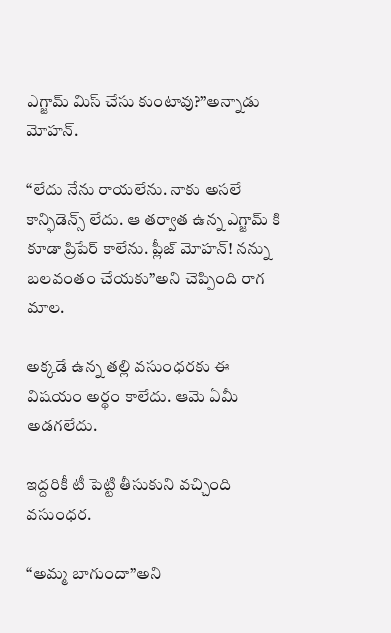ఎగ్జామ్ మిస్ చేసు కుంటావు?”అన్నాడు మోహన్.

“లేదు నేను రాయలేను. నాకు అసలే కాన్ఫిడెన్స్ లేదు. ఆ తర్వాత ఉన్న ఎగ్జామ్ కి కూడా ప్రిపేర్ కాలేను. ప్లీజ్ మోహన్! నన్ను బలవంతం చేయకు”అని చెప్పింది రాగ మాల.

అక్కడే ఉన్న తల్లి వసుంధరకు ఈ విషయం అర్థం కాలేదు. ఆమె ఏమీ అడగలేదు.

ఇద్దరికీ టీ పెట్టి తీసుకుని వచ్చింది వసుంధర.

“అమ్మ బాగుందా”అని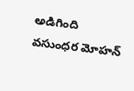అడిగింది వసుంధర మోహన్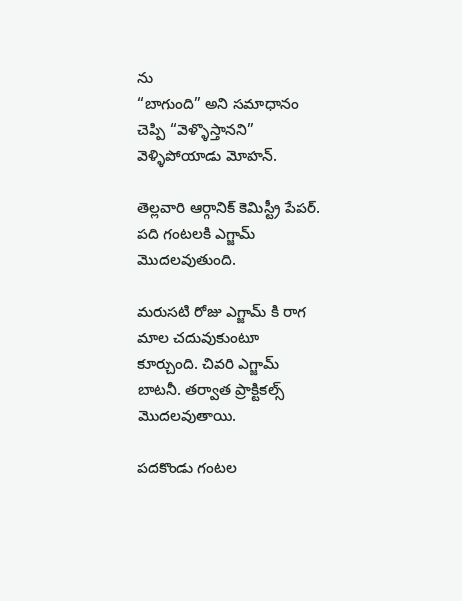ను
“బాగుంది” అని సమాధానం చెప్పి “వెళ్ళొస్తానని” వెళ్ళిపోయాడు మోహన్.

తెల్లవారి ఆర్గానిక్ కెమిస్ట్రీ పేపర్. పది గంటలకి ఎగ్జామ్ మొదలవుతుంది.

మరుసటి రోజు ఎగ్జామ్ కి రాగ మాల చదువుకుంటూ కూర్చుంది. చివరి ఎగ్జామ్ బాటనీ. తర్వాత ప్రాక్టికల్స్ మొదలవుతాయి.

పదకొండు గంటల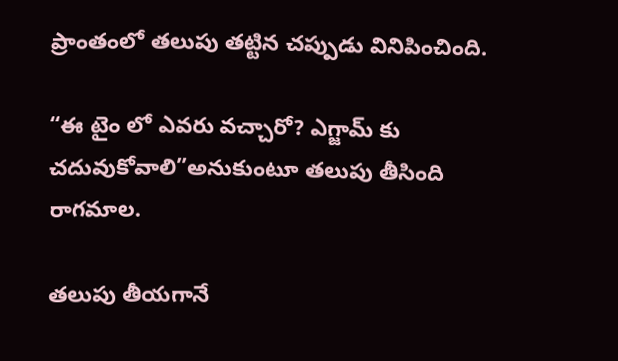ప్రాంతంలో తలుపు తట్టిన చప్పుడు వినిపించింది.

“ఈ టైం లో ఎవరు వచ్చారో? ఎగ్జామ్ కు చదువుకోవాలి”అనుకుంటూ తలుపు తీసింది రాగమాల.

తలుపు తీయగానే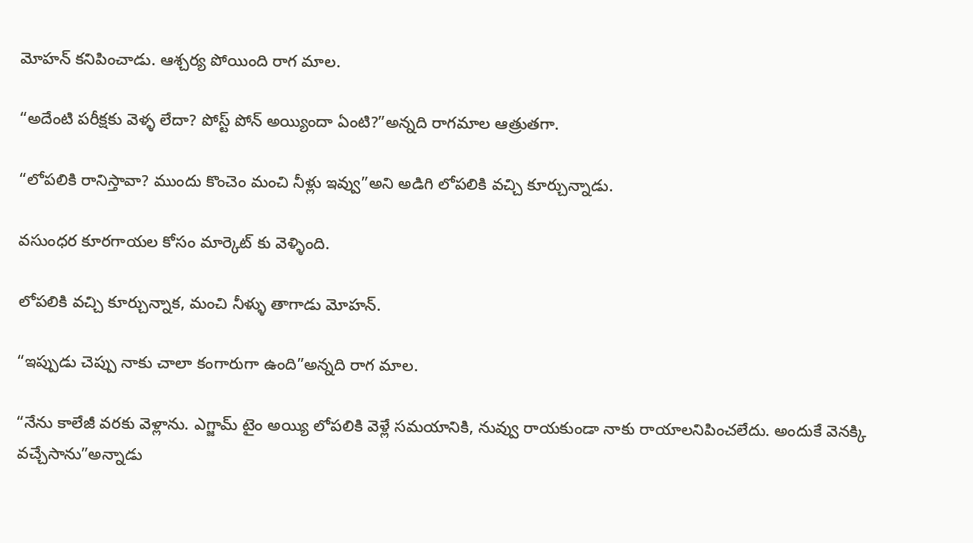మోహన్ కనిపించాడు. ఆశ్చర్య పోయింది రాగ మాల.

“అదేంటి పరీక్షకు వెళ్ళ లేదా? పోస్ట్ పోన్ అయ్యిందా ఏంటి?”అన్నది రాగమాల ఆత్రుతగా.

“లోపలికి రానిస్తావా? ముందు కొంచెం మంచి నీళ్లు ఇవ్వు”అని అడిగి లోపలికి వచ్చి కూర్చున్నాడు.

వసుంధర కూరగాయల కోసం మార్కెట్ కు వెళ్ళింది.

లోపలికి వచ్చి కూర్చున్నాక, మంచి నీళ్ళు తాగాడు మోహన్.

“ఇప్పుడు చెప్పు నాకు చాలా కంగారుగా ఉంది”అన్నది రాగ మాల.

“నేను కాలేజీ వరకు వెళ్లాను. ఎగ్జామ్ టైం అయ్యి లోపలికి వెళ్లే సమయానికి, నువ్వు రాయకుండా నాకు రాయాలనిపించలేదు. అందుకే వెనక్కి వచ్చేసాను”అన్నాడు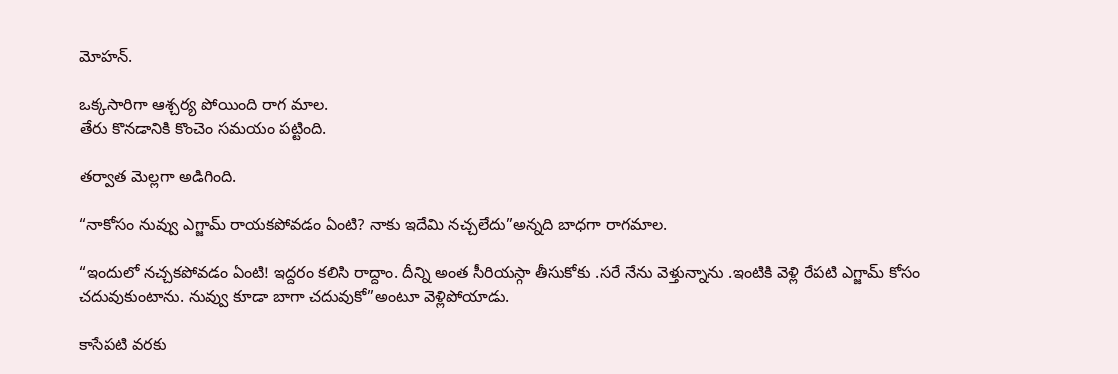మోహన్.

ఒక్కసారిగా ఆశ్చర్య పోయింది రాగ మాల.
తేరు కొనడానికి కొంచెం సమయం పట్టింది.

తర్వాత మెల్లగా అడిగింది.

“నాకోసం నువ్వు ఎగ్జామ్ రాయకపోవడం ఏంటి? నాకు ఇదేమి నచ్చలేదు”అన్నది బాధగా రాగమాల.

“ఇందులో నచ్చకపోవడం ఏంటి! ఇద్దరం కలిసి రాద్దాం. దీన్ని అంత సీరియస్గా తీసుకోకు .సరే నేను వెళ్తున్నాను .ఇంటికి వెళ్లి రేపటి ఎగ్జామ్ కోసం చదువుకుంటాను. నువ్వు కూడా బాగా చదువుకో”అంటూ వెళ్లిపోయాడు.

కాసేపటి వరకు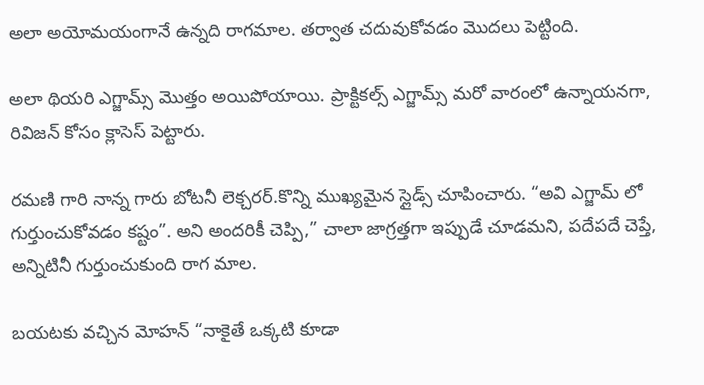అలా అయోమయంగానే ఉన్నది రాగమాల. తర్వాత చదువుకోవడం మొదలు పెట్టింది.

అలా థియరి ఎగ్జామ్స్ మొత్తం అయిపోయాయి. ప్రాక్టికల్స్ ఎగ్జామ్స్ మరో వారంలో ఉన్నాయనగా, రివిజన్ కోసం క్లాసెస్ పెట్టారు.

రమణి గారి నాన్న గారు బోటనీ లెక్చరర్.కొన్ని ముఖ్యమైన స్లైడ్స్ చూపించారు. “అవి ఎగ్జామ్ లో గుర్తుంచుకోవడం కష్టం”. అని అందరికీ చెప్పి,” చాలా జాగ్రత్తగా ఇప్పుడే చూడమని, పదేపదే చెప్తే, అన్నిటినీ గుర్తుంచుకుంది రాగ మాల.

బయటకు వచ్చిన మోహన్ “నాకైతే ఒక్కటి కూడా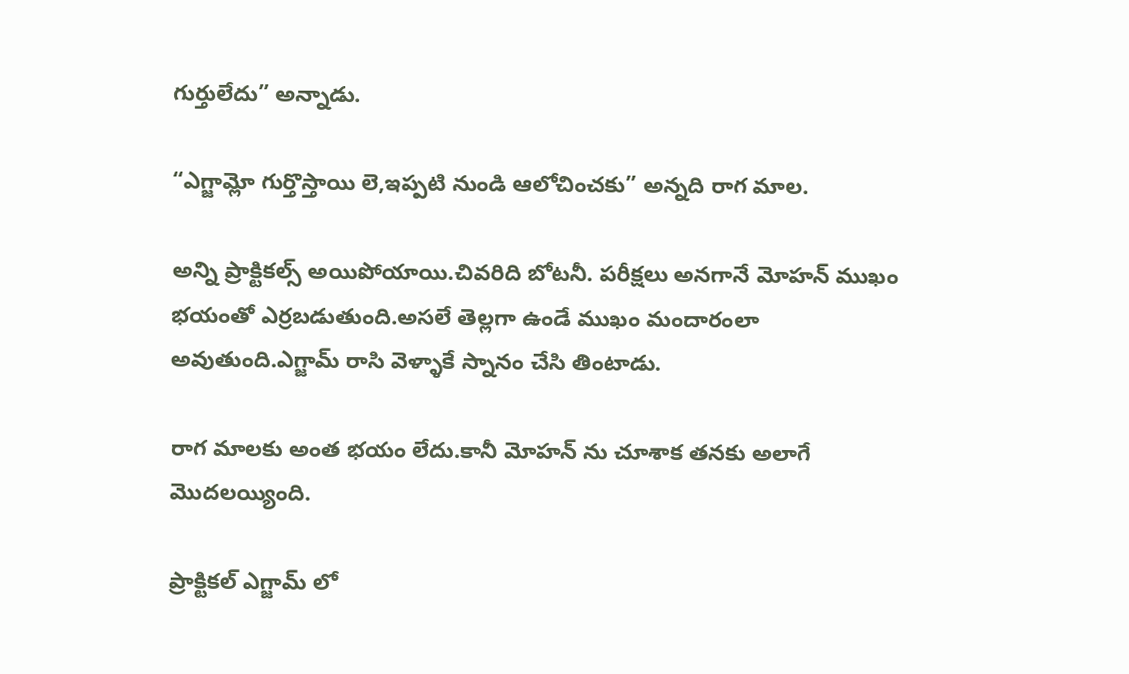గుర్తులేదు” అన్నాడు.

“ఎగ్జామ్లో గుర్తొస్తాయి లె,ఇప్పటి నుండి ఆలోచించకు” అన్నది రాగ మాల.

అన్ని ప్రాక్టికల్స్ అయిపోయాయి.చివరిది బోటనీ. పరీక్షలు అనగానే మోహన్ ముఖం భయంతో ఎర్రబడుతుంది.అసలే తెల్లగా ఉండే ముఖం మందారంలా అవుతుంది.ఎగ్జామ్ రాసి వెళ్ళాకే స్నానం చేసి తింటాడు.

రాగ మాలకు అంత భయం లేదు.కానీ మోహన్ ను చూశాక తనకు అలాగే మొదలయ్యింది.

ప్రాక్టికల్ ఎగ్జామ్ లో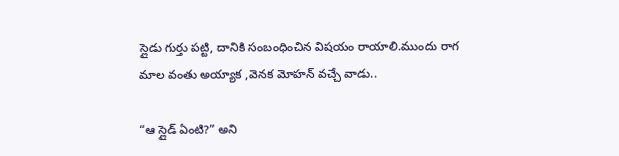స్లైడు గుర్తు పట్టి, దానికి సంబంధించిన విషయం రాయాలి.ముందు రాగ మాల వంతు అయ్యాక ,వెనక మోహన్ వచ్చే వాడు..

“ఆ స్లైడ్ ఏంటి?” అని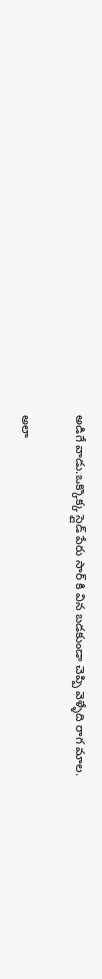అడిగే వాడు.ఒక్కొక్క స్లైడ్ పేరు సార్ కి విన బడకుండా చెప్పి వెళ్ళేది రాగ మాల.

అలా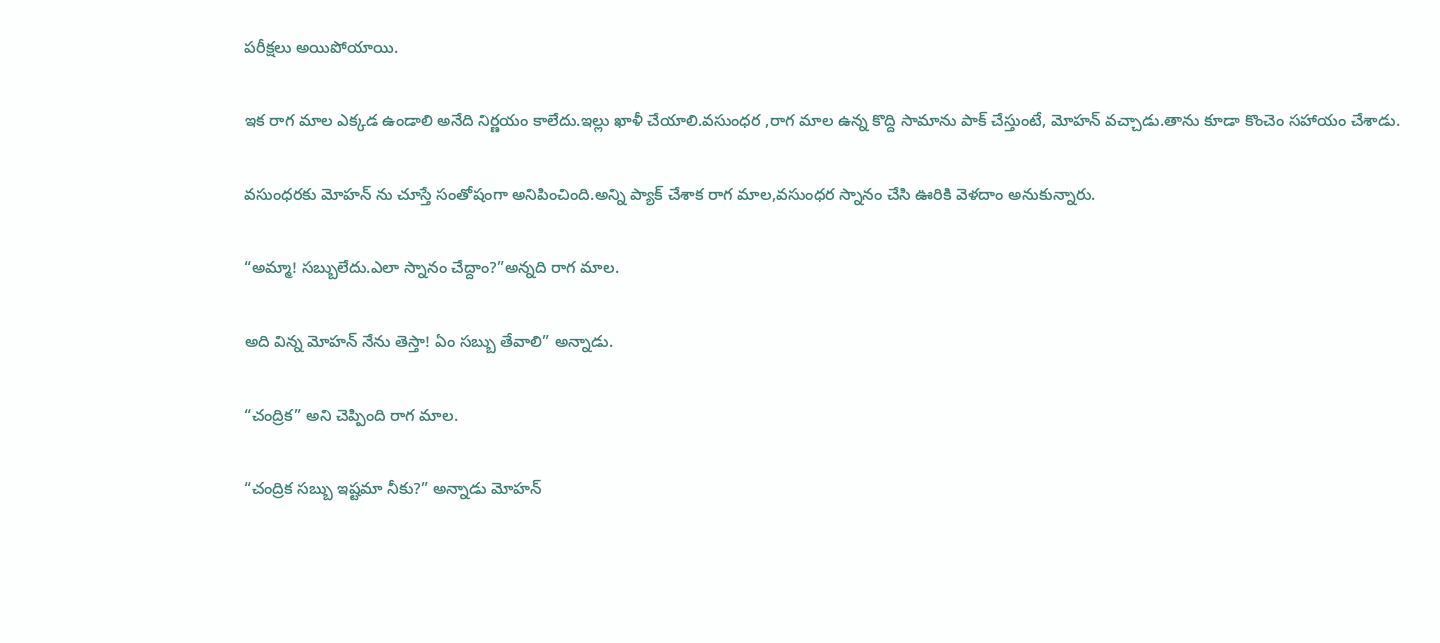పరీక్షలు అయిపోయాయి.

ఇక రాగ మాల ఎక్కడ ఉండాలి అనేది నిర్ణయం కాలేదు.ఇల్లు ఖాళీ చేయాలి.వసుంధర ,రాగ మాల ఉన్న కొద్ది సామాను పాక్ చేస్తుంటే, మోహన్ వచ్చాడు.తాను కూడా కొంచెం సహాయం చేశాడు.

వసుంధరకు మోహన్ ను చూస్తే సంతోషంగా అనిపించింది.అన్ని ప్యాక్ చేశాక రాగ మాల,వసుంధర స్నానం చేసి ఊరికి వెళదాం అనుకున్నారు.

“అమ్మా! సబ్బులేదు.ఎలా స్నానం చేద్దాం?”అన్నది రాగ మాల.

అది విన్న మోహన్ నేను తెస్తా! ఏం సబ్బు తేవాలి” అన్నాడు.

“చంద్రిక” అని చెప్పింది రాగ మాల.

“చంద్రిక సబ్బు ఇష్టమా నీకు?” అన్నాడు మోహన్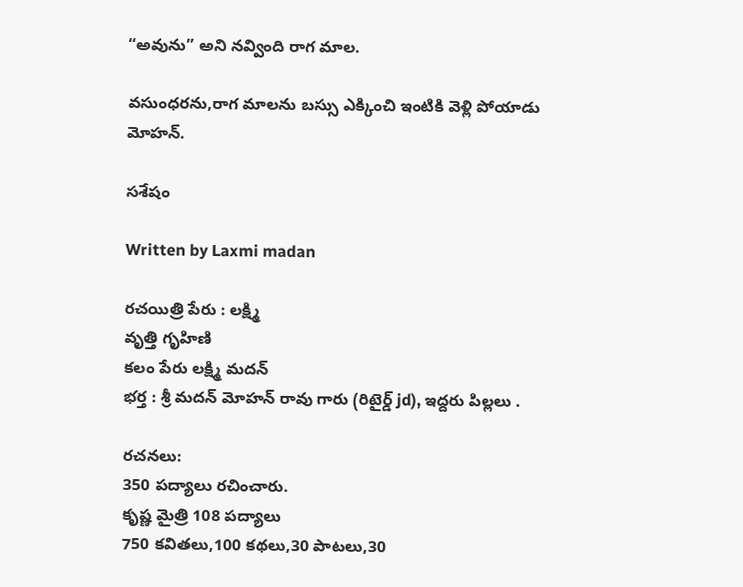“అవును” అని నవ్వింది రాగ మాల.

వసుంధరను,రాగ మాలను బస్సు ఎక్కించి ఇంటికి వెళ్లి పోయాడు మోహన్.

సశేషం

Written by Laxmi madan

రచయిత్రి పేరు : లక్ష్మి
వృత్తి గృహిణి
కలం పేరు లక్ష్మి మదన్
భర్త : శ్రీ మదన్ మోహన్ రావు గారు (రిటైర్డ్ jd), ఇద్దరు పిల్లలు .

రచనలు:
350 పద్యాలు రచించారు.
కృష్ణ మైత్రి 108 పద్యాలు
750 కవితలు,100 కథలు,30 పాటలు,30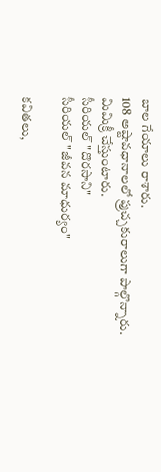బాల గేయాలు రాశారు.
108 అష్టావధానాలలో ప్రుచ్చకురాలుగా పాల్గొన్నారు.
మిమిక్రీ చేస్తుంటారు.
సీరియల్ "దొరసాని"
సీరియల్ "జీవన మాధుర్యం"

కవితలు,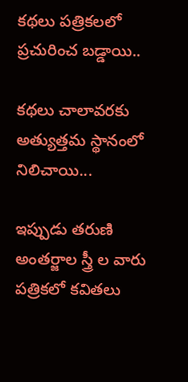కథలు పత్రికలలో ప్రచురించ బడ్డాయి..

కథలు చాలావరకు అత్యుత్తమ స్థానంలో నిలిచాయి...

ఇప్పుడు తరుణి అంతర్జాల స్త్రీ ల వారు పత్రికలో కవితలు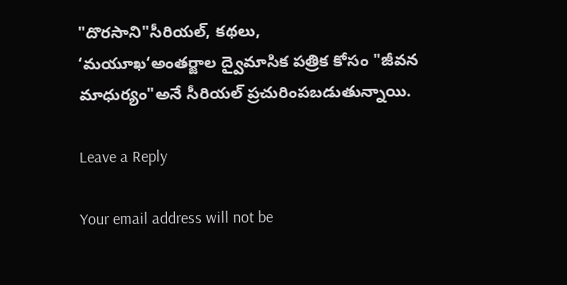"దొరసాని"సీరియల్, కథలు,
‘మయూఖ‘అంతర్జాల ద్వైమాసిక పత్రిక కోసం "జీవన మాధుర్యం"అనే సీరియల్ ప్రచురింపబడుతున్నాయి.

Leave a Reply

Your email address will not be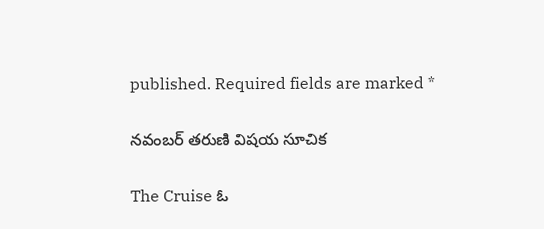published. Required fields are marked *

నవంబర్ తరుణి విషయ సూచిక

The Cruise ఓ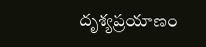దృశ్యప్రయాణం